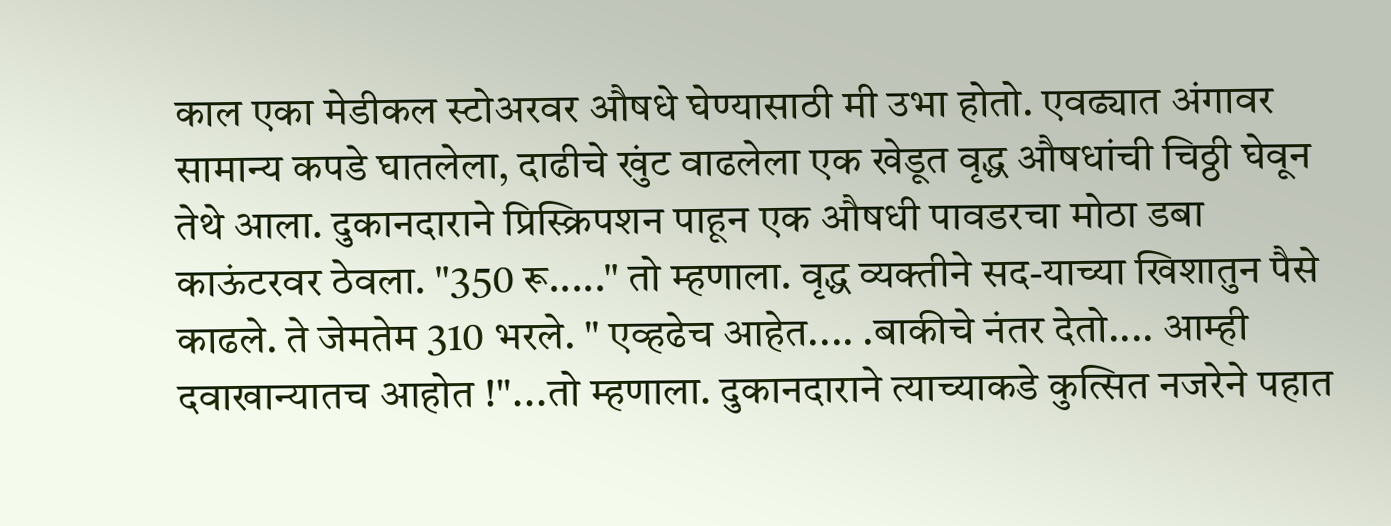काल एका मेडीकल स्टोअरवर औषधे घेण्यासाठी मी उभा होतो. एवढ्यात अंगावर सामान्य कपडे घातलेला, दाढीचे खुंट वाढलेला एक खेडूत वृद्ध औषधांची चिठ्ठी घेवून तेथे आला. दुकानदाराने प्रिस्क्रिपशन पाहून एक औषधी पावडरचा मोठा डबा काऊंटरवर ठेवला. "350 रू....." तो म्हणाला. वृद्ध व्यक्तीने सद-याच्या खिशातुन पैसे काढले. ते जेमतेम 310 भरले. " एव्हढेच आहेत.... .बाकीचे नंतर देतो.... आम्ही दवाखान्यातच आहोत !"...तो म्हणाला. दुकानदाराने त्याच्याकडे कुत्सित नजरेने पहात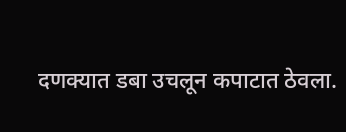दणक्यात डबा उचलून कपाटात ठेवला.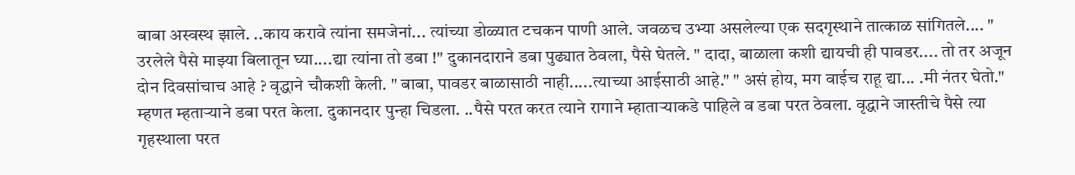बाबा अस्वस्थ झाले. ..काय करावे त्यांना समजेनां... त्यांच्या डोळ्यात टचकन पाणी आले. जवळच उभ्या असलेल्या एक सदगृस्थाने तात्काळ सांगितले.... " उरलेले पैसे माझ्या बिलातून घ्या....द्या त्यांना तो डबा !" दुकानदाराने डबा पुढ्यात ठेवला, पैसे घेतले. " दादा, बाळाला कशी द्यायची ही पावडर.... तो तर अजून दोन दिवसांचाच आहे ? वृद्धाने चौकशी केली. " बाबा, पावडर बाळासाठी नाही.....त्याच्या आईसाठी आहे." " असं होय, मग वाईच राहू द्या... .मी नंतर घेतो." म्हणत म्हताऱ्याने डबा परत केला. दुकानदार पुन्हा चिडला. ..पैसे परत करत त्याने रागाने म्हाताऱ्याकडे पाहिले व डबा परत ठेवला. वृद्धाने जास्तीचे पैसे त्या गृहस्थाला परत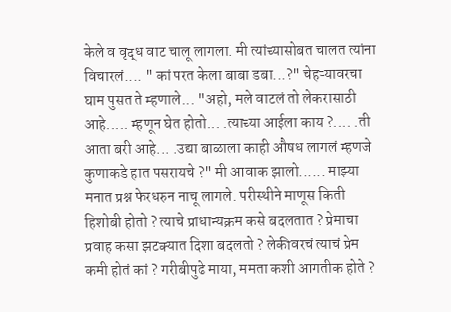केले व वृद्ध वाट चालू लागला. मी त्यांच्यासोबत चालत त्यांना विचारलं.... " कां परत केला बाबा डबा...?" चेहऱ्यावरचा घाम पुसत ते म्हणाले... "अहो, मले वाटलं तो लेकरासाठी आहे..... म्हणून घेत होतो... .त्याच्या आईला काय ?.... .ती आता बरी आहे... .उद्या बाळाला काही औषध लागलं म्हणजे कुणाकडे हात पसरायचे ?" मी आवाक झालो...... माझ्या मनात प्रश्न फेरधरुन नाचू लागले. परीस्थीने माणूस किती हिशोबी होतो ? त्याचे प्राधान्यक्रम कसे बदलतात ? प्रेमाचा प्रवाह कसा झटक्यात दिशा बदलतो ? लेकीवरचं त्याचं प्रेम कमी होतं कां ? गरीबीपुढे माया, ममता कशी आगतीक होते ?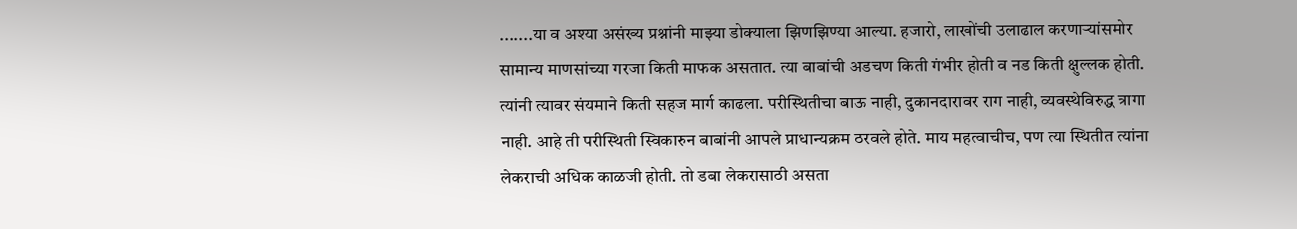.......या व अश्या असंख्य प्रश्नांनी माझ्या डोक्याला झिणझिण्या आल्या. हजारो, लाखोंची उलाढाल करणाऱ्यांसमोर सामान्य माणसांच्या गरजा किती माफक असतात. त्या बाबांची अडचण किती गंभीर होती व नड किती क्षुल्लक होती. त्यांनी त्यावर संयमाने किती सहज मार्ग काढला. परीस्थितीचा बाऊ नाही, दुकानदारावर राग नाही, व्यवस्थेविरुद्ध त्रागा नाही. आहे ती परीस्थिती स्विकारुन बाबांनी आपले प्राधान्यक्रम ठरवले होते. माय महत्वाचीच, पण त्या स्थितीत त्यांना लेकराची अधिक काळजी होती. तो डबा लेकरासाठी असता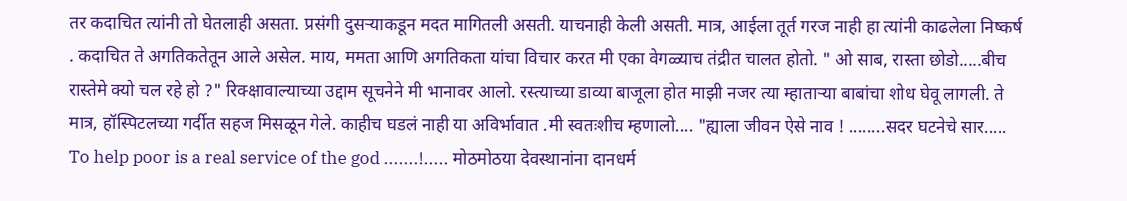तर कदाचित त्यांनी तो घेतलाही असता. प्रसंगी दुसऱ्याकडून मदत मागितली असती. याचनाही केली असती. मात्र, आईला तूर्त गरज नाही हा त्यांनी काढलेला निष्कर्ष . कदाचित ते अगतिकतेतून आले असेल. माय, ममता आणि अगतिकता यांचा विचार करत मी एका वेगळ्याच तंद्रीत चालत होतो. " ओ साब, रास्ता छोडो.....बीच रास्तेमे क्यो चल रहे हो ?" रिक्क्षावाल्याच्या उद्दाम सूचनेने मी भानावर आलो. रस्त्याच्या डाव्या बाजूला होत माझी नजर त्या म्हाताऱ्या बाबांचा शोध घेवू लागली. ते मात्र, हॉस्पिटलच्या गर्दीत सहज मिसळून गेले. काहीच घडलं नाही या अविर्भावात .मी स्वतःशीच म्हणालो.... "ह्याला जीवन ऐसे नाव ! ........सदर घटनेचे सार..... To help poor is a real service of the god .......!..... मोठमोठया देवस्थानांना दानधर्म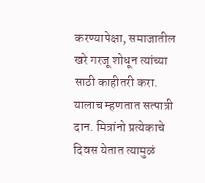करण्यापेक्षा, समाजातील खरे गरजू शोधून त्यांच्या साठी काहीतरी करा. यालाच म्हणतात सत्पात्री दान. मित्रांनो प्रत्येकाचे दिवस येतात त्यामुळं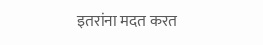इतरांना मदत करत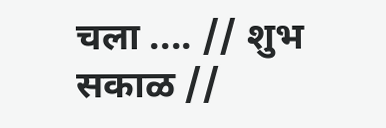चला .... // शुभ सकाळ //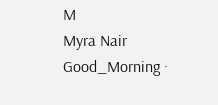M
Myra Nair
Good_Morning ·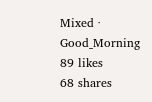Mixed · Good_Morning
89 likes
68 shares